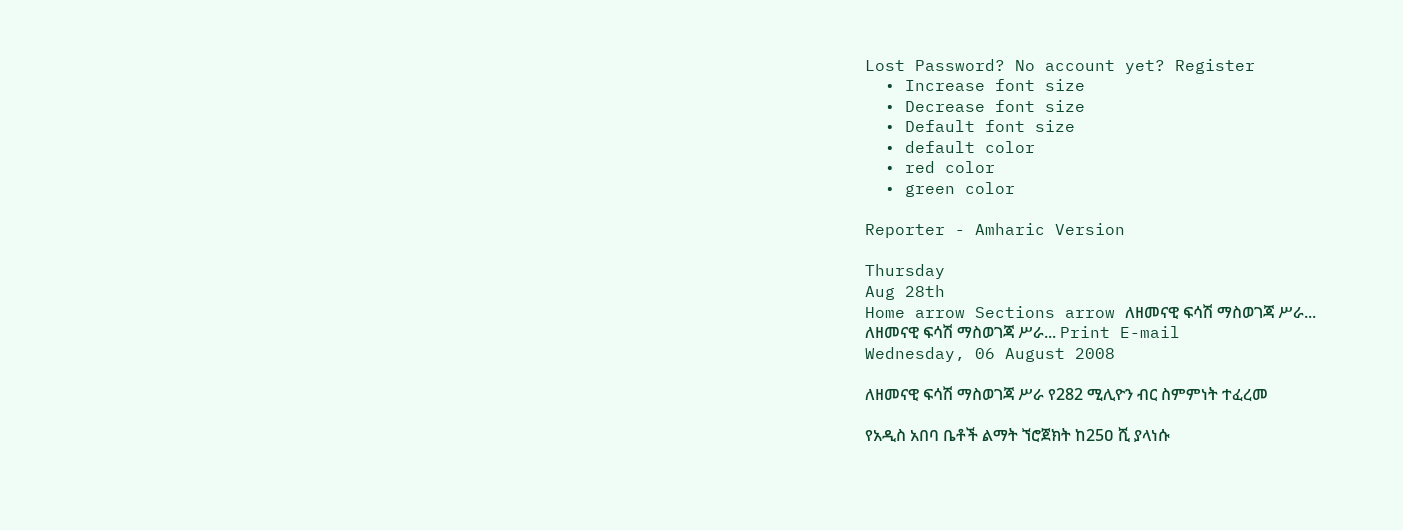Lost Password? No account yet? Register
  • Increase font size
  • Decrease font size
  • Default font size
  • default color
  • red color
  • green color

Reporter - Amharic Version

Thursday
Aug 28th
Home arrow Sections arrow ለዘመናዊ ፍሳሽ ማስወገጃ ሥራ...
ለዘመናዊ ፍሳሽ ማስወገጃ ሥራ... Print E-mail
Wednesday, 06 August 2008

ለዘመናዊ ፍሳሽ ማስወገጃ ሥራ የ282 ሚሊዮን ብር ስምምነት ተፈረመ

የአዲስ አበባ ቤቶች ልማት ኘሮጀክት ከ25ዐ ሺ ያላነሱ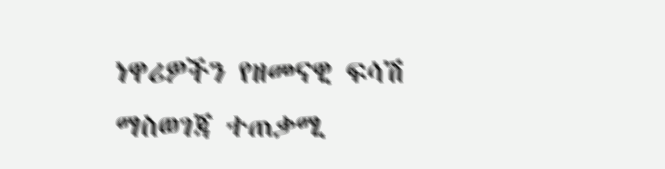ነዋሪዎችን የዘመናዊ ፍሳሽ ማስወገጃ ተጠቃሚ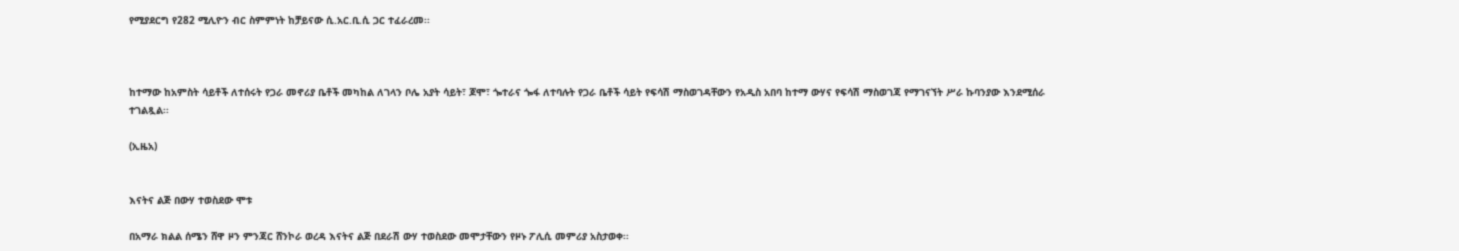የሚያደርግ የ282 ሚሊዮን ብር ስምምነት ከቻይናው ሲ.አር.ቢ.ሲ ጋር ተፈራረመ፡፡



ከተማው ከአምስት ሳይቶች ለተሰሩት የጋራ መኖሪያ ቤቶች መካከል ለገላን ቦሌ አያት ሳይት፣ ጆሞ፣ ጐተራና ጐፋ ለተባሉት የጋራ ቤቶች ሳይት የፍሳሽ ማስወገዳቸውን የአዲስ አበባ ከተማ ውሃና የፍሳሽ ማስወገጃ የማገናኘት ሥራ ኩባንያው እንደሚሰራ ተገልጿል፡፡

(ኢዜአ)


እናትና ልጅ በውሃ ተወስደው ሞቱ

በአማራ ክልል ሰሜን ሸዋ ዞን ምንጃር ሸንኮራ ወረዳ እናትና ልጅ በደራሽ ውሃ ተወስደው መሞታቸውን የዞኑ ፖሊሲ መምሪያ አስታወቀ፡፡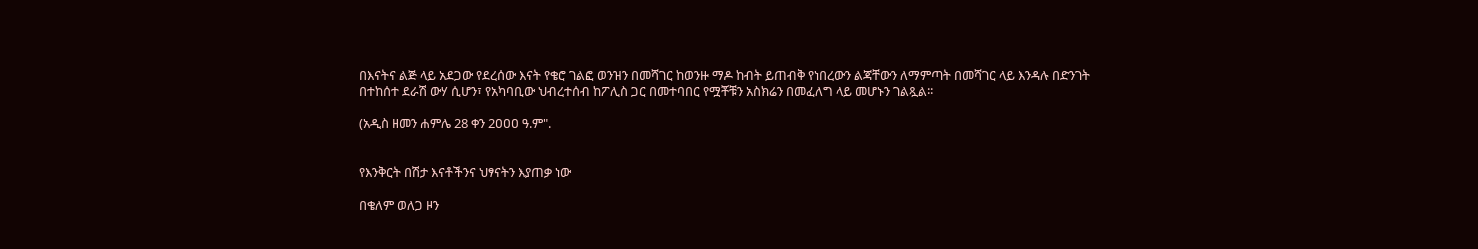በእናትና ልጅ ላይ አደጋው የደረሰው እናት የቄሮ ገልፎ ወንዝን በመሻገር ከወንዙ ማዶ ከብት ይጠብቅ የነበረውን ልጃቸውን ለማምጣት በመሻገር ላይ እንዳሉ በድንገት በተከሰተ ደራሽ ውሃ ሲሆን፣ የአካባቢው ህብረተሰብ ከፖሊስ ጋር በመተባበር የሟቾቹን አስክሬን በመፈለግ ላይ መሆኑን ገልጿል፡፡

(አዲስ ዘመን ሐምሌ 28 ቀን 2ዐዐዐ ዓ.ም".


የእንቅርት በሽታ እናቶችንና ህፃናትን እያጠቃ ነው

በቄለም ወለጋ ዞን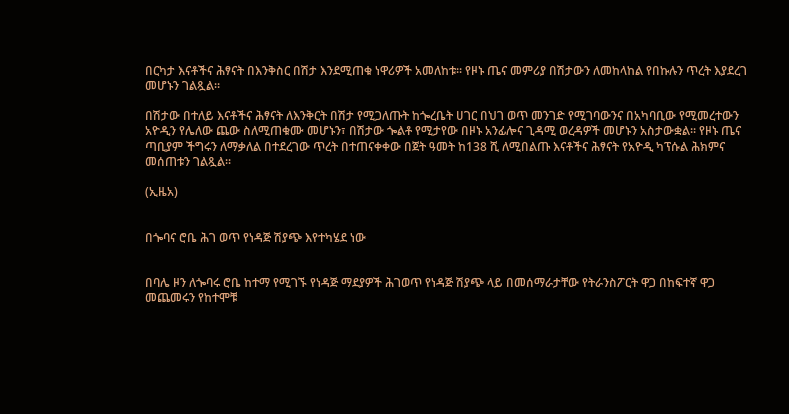በርካታ እናቶችና ሕፃናት በእንቅስር በሽታ እንደሚጠቁ ነዋሪዎች አመለከቱ፡፡ የዞኑ ጤና መምሪያ በሽታውን ለመከላከል የበኩሉን ጥረት እያደረገ መሆኑን ገልጿል፡፡

በሽታው በተለይ እናቶችና ሕፃናት ለእንቅርት በሽታ የሚጋለጡት ከጐረቤት ሀገር በህገ ወጥ መንገድ የሚገባውንና በአካባቢው የሚመረተውን አዮዲን የሌለው ጨው ስለሚጠቁሙ መሆኑን፣ በሽታው ጐልቶ የሚታየው በዞኑ አንፊሎና ጊዳሚ ወረዳዎች መሆኑን አስታውቋል፡፡ የዞኑ ጤና ጣቢያም ችግሩን ለማቃለል በተደረገው ጥረት በተጠናቀቀው በጀት ዓመት ከ138 ሺ ለሚበልጡ እናቶችና ሕፃናት የአዮዲ ካፕሱል ሕክምና መሰጠቱን ገልጿል፡፡

(ኢዜአ)


በጐባና ሮቤ ሕገ ወጥ የነዳጅ ሽያጭ እየተካሄደ ነው


በባሌ ዞን ለጐባሩ ሮቤ ከተማ የሚገኙ የነዳጅ ማደያዎች ሕገወጥ የነዳጅ ሽያጭ ላይ በመሰማራታቸው የትራንስፖርት ዋጋ በከፍተኛ ዋጋ መጨመሩን የከተሞቹ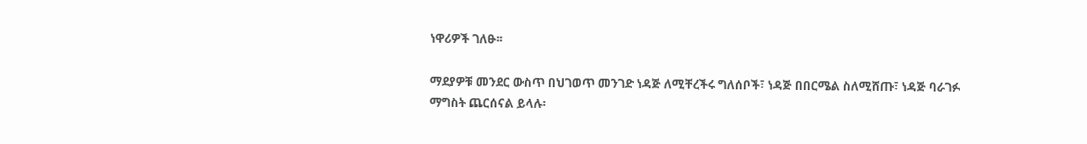ነዋሪዎች ገለፁ፡፡

ማደያዎቹ መንደር ውስጥ በህገወጥ መንገድ ነዳጅ ለሚቸረችሩ ግለሰቦች፣ ነዳጅ በበርሜል ስለሚሸጡ፣ ነዳጅ ባራገፉ ማግስት ጨርሰናል ይላሉ፡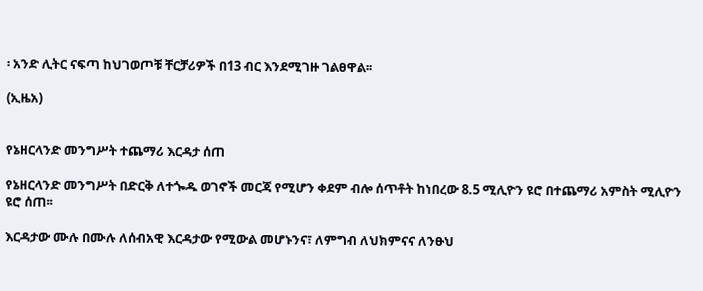፡ አንድ ሊትር ናፍጣ ከህገወጦቹ ቸርቻሪዎች በ13 ብር እንደሚገዙ ገልፀዋል፡፡

(ኢዜአ)


የኔዘርላንድ መንግሥት ተጨማሪ እርዳታ ሰጠ

የኔዘርላንድ መንግሥት በድርቅ ለተጐዱ ወገኖች መርጃ የሚሆን ቀደም ብሎ ሰጥቶት ከነበረው 8.5 ሚሊዮን ዩሮ በተጨማሪ አምስት ሚሊዮን ዩሮ ሰጠ፡፡

እርዳታው ሙሉ በሙሉ ለሰብአዊ እርዳታው የሚውል መሆኑንና፣ ለምግብ ለህክምናና ለንፁህ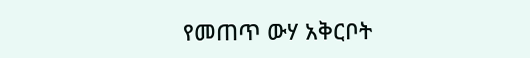የመጠጥ ውሃ አቅርቦት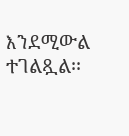እንደሚውል ተገልጿል፡፡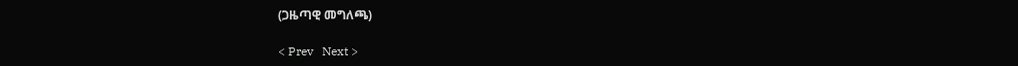(ጋዜጣዊ መግለጫ)

< Prev   Next >